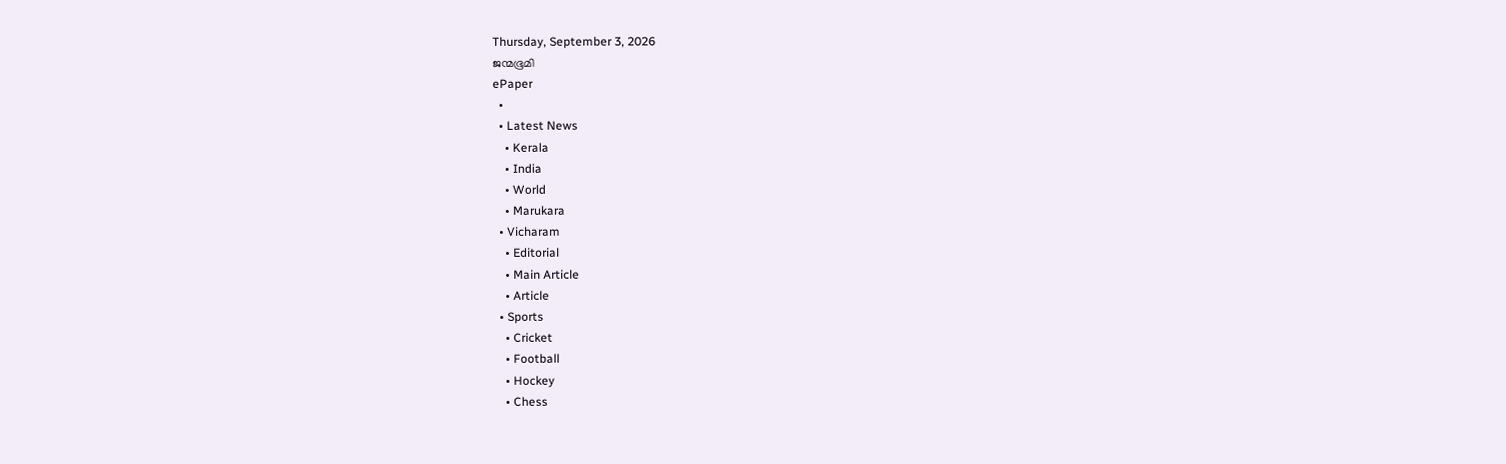Thursday, September 3, 2026
ജന്മഭൂമി
ePaper
  •
  • Latest News
    • Kerala
    • India
    • World
    • Marukara
  • Vicharam
    • Editorial
    • Main Article
    • Article
  • Sports
    • Cricket
    • Football
    • Hockey
    • Chess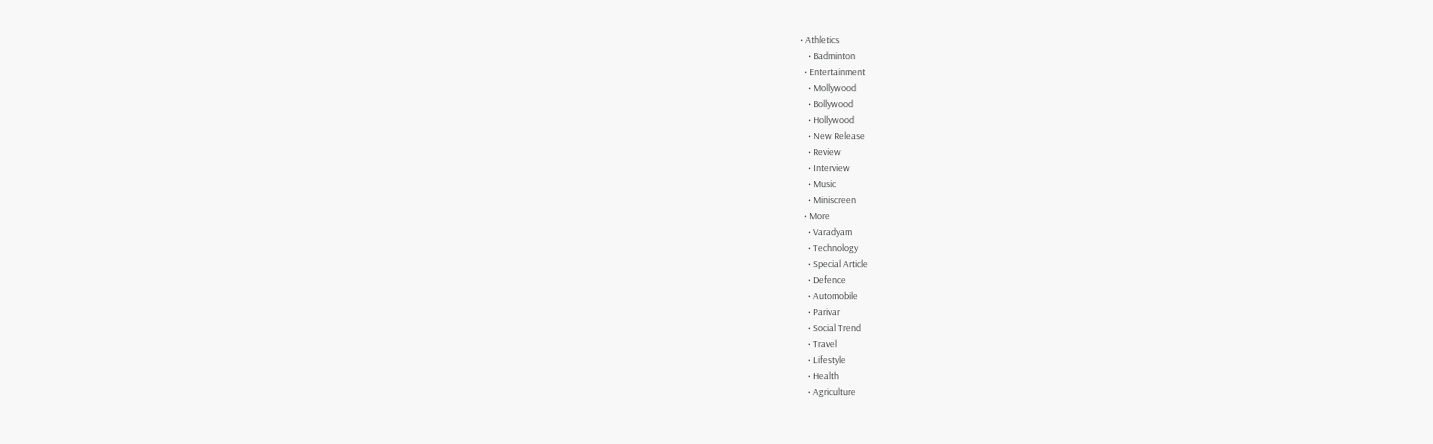• Athletics
    • Badminton
  • Entertainment
    • Mollywood
    • Bollywood
    • Hollywood
    • New Release
    • Review
    • Interview
    • Music
    • Miniscreen
  • More
    • Varadyam
    • Technology
    • Special Article
    • Defence
    • Automobile
    • Parivar
    • Social Trend
    • Travel
    • Lifestyle
    • Health
    • Agriculture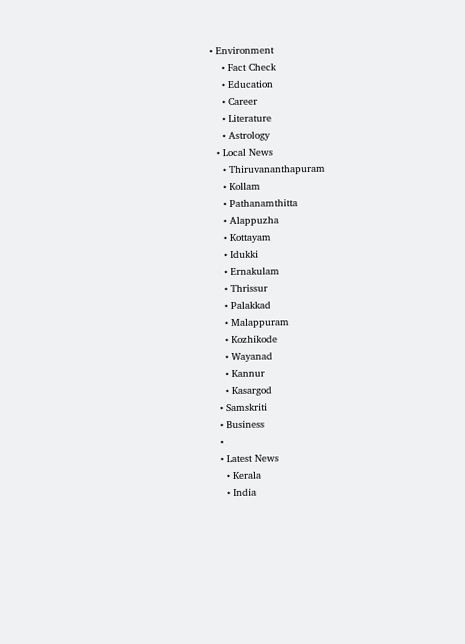• Environment
    • Fact Check
    • Education
    • Career
    • Literature
    • Astrology
  • Local News
    • Thiruvananthapuram
    • Kollam
    • Pathanamthitta
    • Alappuzha
    • Kottayam
    • Idukki
    • Ernakulam
    • Thrissur
    • Palakkad
    • Malappuram
    • Kozhikode
    • Wayanad
    • Kannur
    • Kasargod
  • Samskriti
  • Business
  •
  • Latest News
    • Kerala
    • India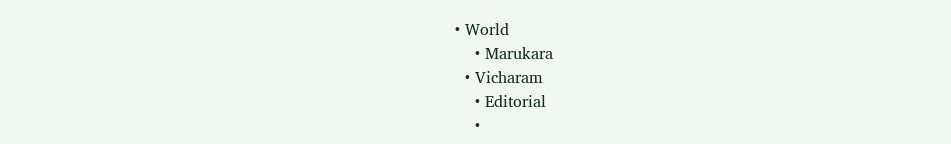• World
    • Marukara
  • Vicharam
    • Editorial
    •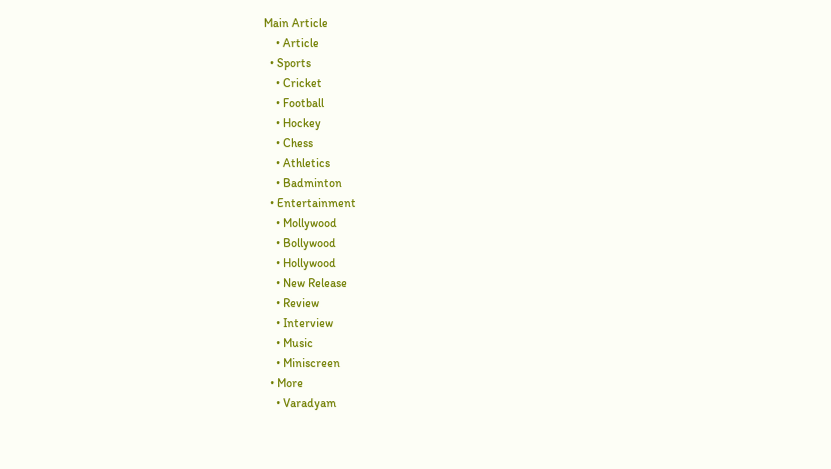Main Article
    • Article
  • Sports
    • Cricket
    • Football
    • Hockey
    • Chess
    • Athletics
    • Badminton
  • Entertainment
    • Mollywood
    • Bollywood
    • Hollywood
    • New Release
    • Review
    • Interview
    • Music
    • Miniscreen
  • More
    • Varadyam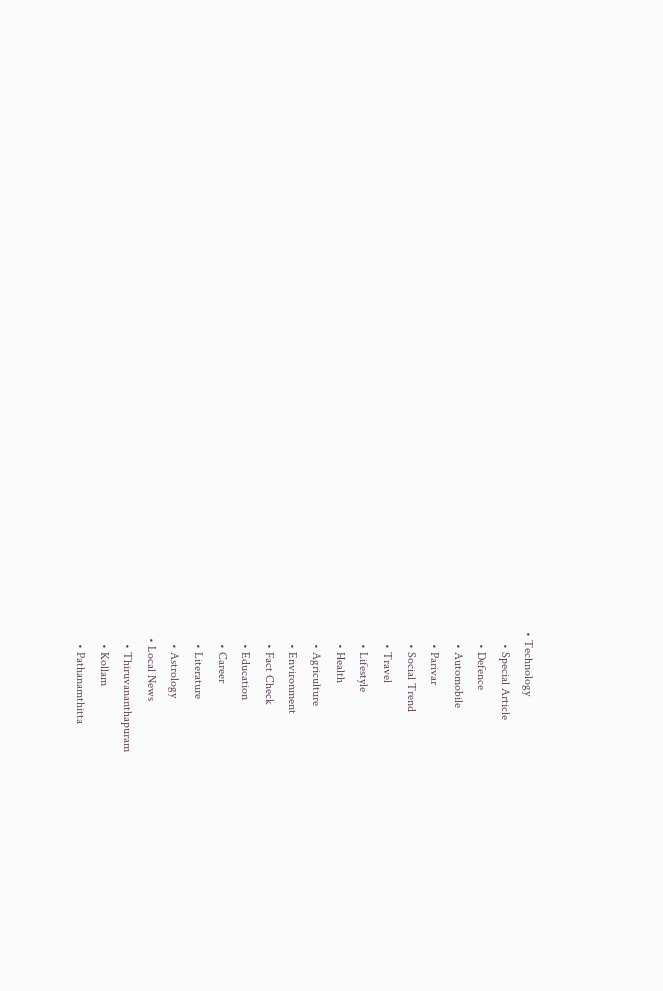• Technology
    • Special Article
    • Defence
    • Automobile
    • Parivar
    • Social Trend
    • Travel
    • Lifestyle
    • Health
    • Agriculture
    • Environment
    • Fact Check
    • Education
    • Career
    • Literature
    • Astrology
  • Local News
    • Thiruvananthapuram
    • Kollam
    • Pathanamthitta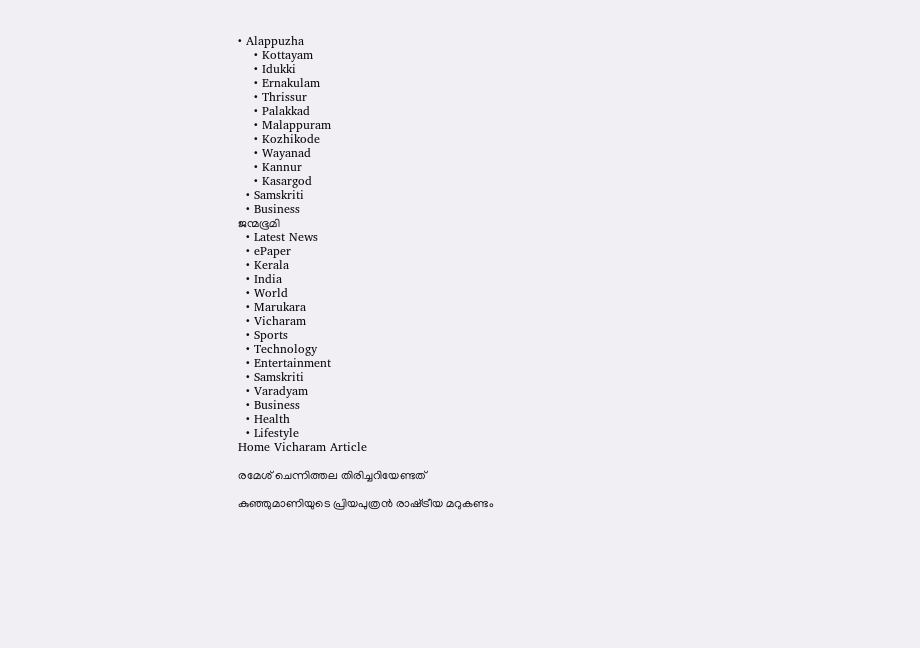• Alappuzha
    • Kottayam
    • Idukki
    • Ernakulam
    • Thrissur
    • Palakkad
    • Malappuram
    • Kozhikode
    • Wayanad
    • Kannur
    • Kasargod
  • Samskriti
  • Business
ജന്മഭൂമി
  • Latest News
  • ePaper
  • Kerala
  • India
  • World
  • Marukara
  • Vicharam
  • Sports
  • Technology
  • Entertainment
  • Samskriti
  • Varadyam
  • Business
  • Health
  • Lifestyle
Home Vicharam Article

രമേശ് ചെന്നിത്തല തിരിച്ചറിയേണ്ടത്

കുഞ്ഞുമാണിയുടെ പ്രിയപുത്രന്‍ രാഷ്‌ട്രീയ മറുകണ്ടം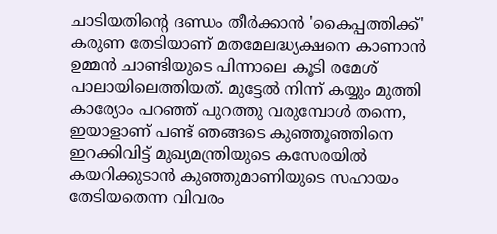ചാടിയതിന്റെ ദണ്ഡം തീര്‍ക്കാന്‍ 'കൈപ്പത്തിക്ക്' കരുണ തേടിയാണ് മതമേലദ്ധ്യക്ഷനെ കാണാന്‍ ഉമ്മന്‍ ചാണ്ടിയുടെ പിന്നാലെ കൂടി രമേശ് പാലായിലെത്തിയത്. മുട്ടേല്‍ നിന്ന് കയ്യും മുത്തി കാര്യോം പറഞ്ഞ് പുറത്തു വരുമ്പോള്‍ തന്നെ, ഇയാളാണ് പണ്ട് ഞങ്ങടെ കുഞ്ഞൂഞ്ഞിനെ ഇറക്കിവിട്ട് മുഖ്യമന്ത്രിയുടെ കസേരയില്‍ കയറിക്കുടാന്‍ കുഞ്ഞുമാണിയുടെ സഹായം തേടിയതെന്ന വിവരം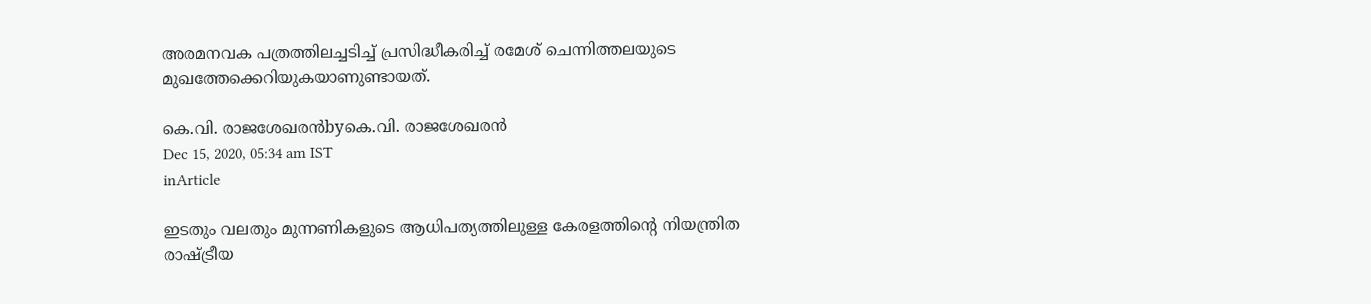അരമനവക പത്രത്തിലച്ചടിച്ച് പ്രസിദ്ധീകരിച്ച് രമേശ് ചെന്നിത്തലയുടെ മുഖത്തേക്കെറിയുകയാണുണ്ടായത്.

കെ.വി. രാജശേഖരന്‍byകെ.വി. രാജശേഖരന്‍
Dec 15, 2020, 05:34 am IST
inArticle

ഇടതും വലതും മുന്നണികളുടെ ആധിപത്യത്തിലുള്ള കേരളത്തിന്റെ നിയന്ത്രിത രാഷ്‌ട്രീയ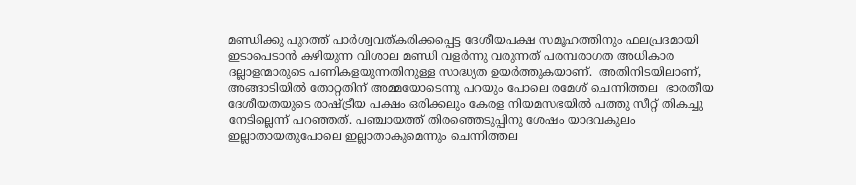മണ്ഡിക്കു പുറത്ത് പാര്‍ശ്വവത്കരിക്കപ്പെട്ട ദേശീയപക്ഷ സമൂഹത്തിനും ഫലപ്രദമായി ഇടാപെടാന്‍ കഴിയുന്ന വിശാല മണ്ഡി വളര്‍ന്നു വരുന്നത് പരമ്പരാഗത അധികാര ദല്ലാളന്മാരുടെ പണികളയുന്നതിനുള്ള സാദ്ധ്യത ഉയര്‍ത്തുകയാണ്.  അതിനിടയിലാണ്, അങ്ങാടിയില്‍ തോറ്റതിന് അമ്മയോടെന്നു പറയും പോലെ രമേശ് ചെന്നിത്തല  ഭാരതീയ ദേശീയതയുടെ രാഷ്‌ട്രീയ പക്ഷം ഒരിക്കലും കേരള നിയമസഭയില്‍ പത്തു സീറ്റ് തികച്ചു നേടില്ലെന്ന് പറഞ്ഞത്. പഞ്ചായത്ത് തിരഞ്ഞെടുപ്പിനു ശേഷം യാദവകുലം ഇല്ലാതായതുപോലെ ഇല്ലാതാകുമെന്നും ചെന്നിത്തല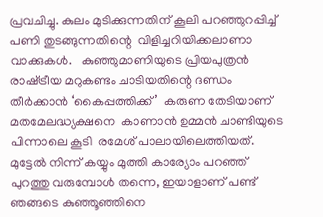പ്രവചിച്ചു. കുലം മുടിക്കുന്നതിന് കൂലി പറഞ്ഞുറപ്പിച്ച് പണി തുടങ്ങുന്നതിന്റെ  വിളിച്ചറിയിക്കലാണാ വാക്കുകള്‍.   കുഞ്ഞുമാണിയുടെ പ്രിയപുത്രന്‍ രാഷ്‌ട്രീയ മറുകണ്ടം ചാടിയതിന്റെ ദണ്ഡം തീര്‍ക്കാന്‍ ‘കൈപ്പത്തിക്ക്’  കരുണ തേടിയാണ് മതമേലദ്ധ്യക്ഷനെ  കാണാന്‍ ഉമ്മന്‍ ചാണ്ടിയുടെ പിന്നാലെ കൂടി  രമേശ് പാലായിലെത്തിയത്. മുട്ടേല്‍ നിന്ന് കയ്യും മുത്തി കാര്യോം പറഞ്ഞ് പുറത്തു വരുമ്പോള്‍ തന്നെ, ഇയാളാണ് പണ്ട് ഞങ്ങടെ കുഞ്ഞൂഞ്ഞിനെ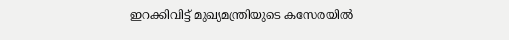ഇറക്കിവിട്ട് മുഖ്യമന്ത്രിയുടെ കസേരയില്‍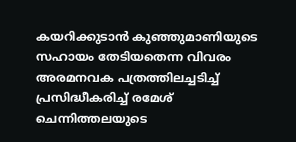കയറിക്കുടാന്‍ കുഞ്ഞുമാണിയുടെ സഹായം തേടിയതെന്ന വിവരം അരമനവക പത്രത്തിലച്ചടിച്ച് പ്രസിദ്ധീകരിച്ച് രമേശ് ചെന്നിത്തലയുടെ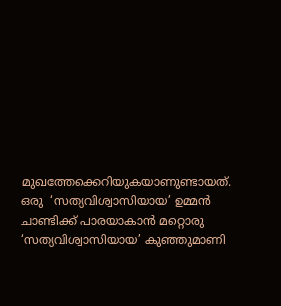മുഖത്തേക്കെറിയുകയാണുണ്ടായത്.  ഒരു  ‘സത്യവിശ്വാസിയായ’ ഉമ്മന്‍ ചാണ്ടിക്ക് പാരയാകാന്‍ മറ്റൊരു ‘സത്യവിശ്വാസിയായ’ കുഞ്ഞുമാണി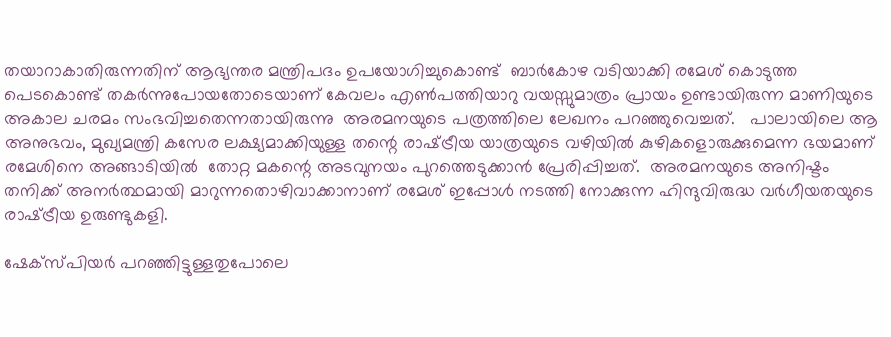തയാറാകാതിരുന്നതിന് ആഭ്യന്തര മന്ത്രിപദം ഉപയോഗിച്ചുകൊണ്ട്  ബാര്‍കോഴ വടിയാക്കി രമേശ് കൊടുത്ത പെടകൊണ്ട് തകര്‍ന്നുപോയതോടെയാണ് കേവലം എണ്‍പത്തിയാറു വയസ്സുമാത്രം പ്രായം ഉണ്ടായിരുന്ന മാണിയുടെ അകാല ചരമം സംഭവിച്ചതെന്നതായിരുന്നു  അരമനയുടെ പത്രത്തിലെ ലേഖനം പറഞ്ഞുവെച്ചത്.   പാലായിലെ ആ അനുഭവം, മുഖ്യമന്ത്രി കസേര ലക്ഷ്യമാക്കിയുള്ള തന്റെ രാഷ്‌ട്രീയ യാത്രയുടെ വഴിയില്‍ കുഴികളൊരുക്കുമെന്ന ഭയമാണ് രമേശിനെ അങ്ങാടിയില്‍  തോറ്റ മകന്റെ അടവുനയം പുറത്തെടുക്കാന്‍ പ്രേരിപ്പിച്ചത്.  അരമനയുടെ അനിഷ്ടം തനിക്ക് അനര്‍ത്ഥമായി മാറുന്നതൊഴിവാക്കാനാണ് രമേശ് ഇപ്പോള്‍ നടത്തി നോക്കുന്ന ഹിന്ദുവിരുദ്ധ വര്‍ഗീയതയുടെ രാഷ്‌ട്രീയ ഉരുണ്ടുകളി.

ഷേക്‌സ്പിയര്‍ പറഞ്ഞിട്ടുള്ളതുപോലെ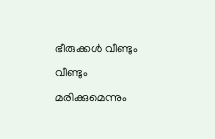ഭീരുക്കള്‍ വീണ്ടും വീണ്ടും മരിക്കുമെന്നും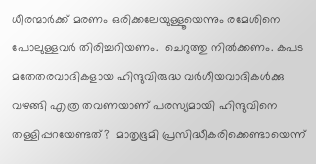ധീരന്മാര്‍ക്ക് മരണം ഒരിക്കലേയുള്ളൂയെന്നും രമേശിനെ പോലുള്ളവര്‍ തിരിച്ചറിയണം.  ചെറുത്തു നില്‍ക്കണം. കപട മതേതരവാദികളായ ഹിന്ദുവിരുദ്ധ വര്‍ഗീയവാദികള്‍ക്കു വഴങ്ങി എത്ര തവണയാണ് പരസ്യമായി ഹിന്ദുവിനെ തള്ളിപ്പറയേണ്ടത്?  മാതൃഭൂമി പ്രസിദ്ധീകരിക്കെണ്ടായെന്ന്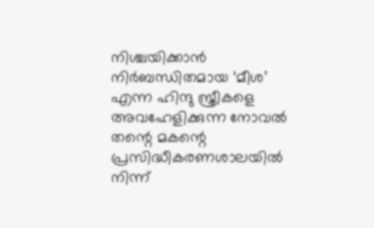നിശ്ചയിക്കാന്‍ നിര്‍ബന്ധിതമായ ‘മീശ’ എന്ന ഹിന്ദു സ്ത്രീകളെ അവഹേളിക്കുന്ന നോവല്‍ തന്റെ മകന്റെ പ്രസിദ്ധീകരണശാലയില്‍ നിന്ന്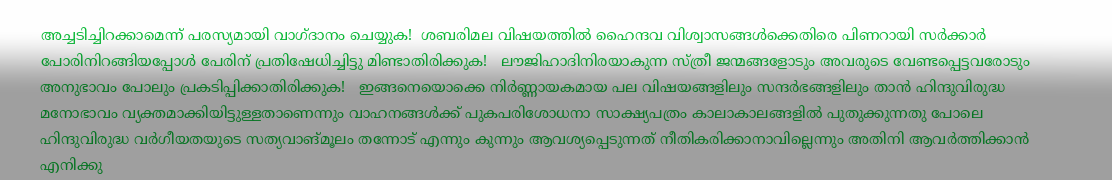അച്ചടിച്ചിറക്കാമെന്ന് പരസ്യമായി വാഗ്ദാനം ചെയ്യുക!  ശബരിമല വിഷയത്തില്‍ ഹൈന്ദവ വിശ്വാസങ്ങള്‍ക്കെതിരെ പിണറായി സര്‍ക്കാര്‍ പോരിനിറങ്ങിയപ്പോള്‍ പേരിന് പ്രതിഷേധിച്ചിട്ടു മിണ്ടാതിരിക്കുക!   ലൗജിഹാദിനിരയാകുന്ന സ്ത്രീ ജന്മങ്ങളോടും അവരുടെ വേണ്ടപ്പെട്ടവരോടും അനുഭാവം പോലും പ്രകടിപ്പിക്കാതിരിക്കുക!   ഇങ്ങനെയൊക്കെ നിര്‍ണ്ണായകമായ പല വിഷയങ്ങളിലും സന്ദര്‍ഭങ്ങളിലും താന്‍ ഹിന്ദുവിരുദ്ധ മനോഭാവം വ്യക്തമാക്കിയിട്ടുള്ളതാണെന്നും വാഹനങ്ങള്‍ക്ക് പുകപരിശോധനാ സാക്ഷ്യപത്രം കാലാകാലങ്ങളില്‍ പുതുക്കുന്നതു പോലെ ഹിന്ദുവിരുദ്ധ വര്‍ഗീയതയുടെ സത്യവാങ്മൂലം തന്നോട് എന്നും കുന്നും ആവശ്യപ്പെടുന്നത് നീതികരിക്കാനാവില്ലെന്നും അതിനി ആവര്‍ത്തിക്കാന്‍ എനിക്കു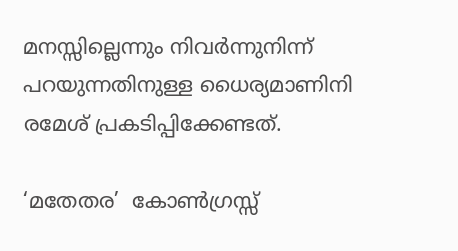മനസ്സില്ലെന്നും നിവര്‍ന്നുനിന്ന് പറയുന്നതിനുള്ള ധൈര്യമാണിനി രമേശ് പ്രകടിപ്പിക്കേണ്ടത്.

‘മതേതര’  കോണ്‍ഗ്രസ്സ്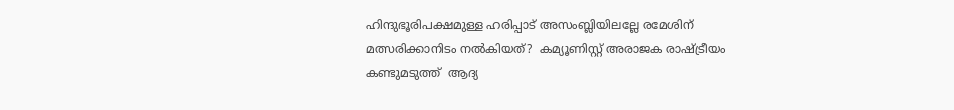ഹിന്ദുഭൂരിപക്ഷമുള്ള ഹരിപ്പാട് അസംബ്ലിയിലല്ലേ രമേശിന് മത്സരിക്കാനിടം നല്‍കിയത്?  കമ്യൂണിസ്റ്റ് അരാജക രാഷ്‌ട്രീയം കണ്ടുമടുത്ത്  ആദ്യ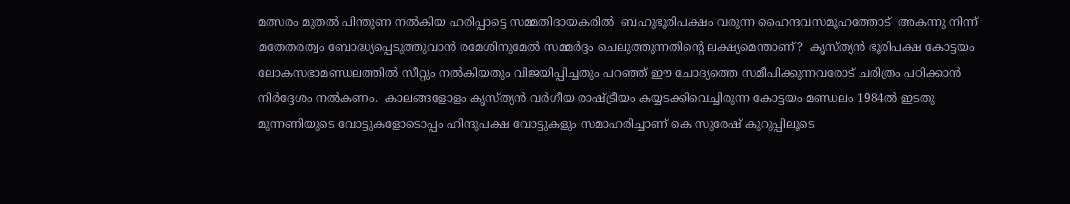മത്സരം മുതല്‍ പിന്തുണ നല്‍കിയ ഹരിപ്പാട്ടെ സമ്മതിദായകരില്‍  ബഹുഭൂരിപക്ഷം വരുന്ന ഹൈന്ദവസമൂഹത്തോട്  അകന്നു നിന്ന് മതേതരത്വം ബോദ്ധ്യപ്പെടുത്തുവാന്‍ രമേശിനുമേല്‍ സമ്മര്‍ദ്ദം ചെലുത്തുന്നതിന്റെ ലക്ഷ്യമെന്താണ്?  കൃസ്ത്യന്‍ ഭൂരിപക്ഷ കോട്ടയം ലോകസഭാമണ്ഡലത്തില്‍ സീറ്റും നല്‍കിയതും വിജയിപ്പിച്ചതും പറഞ്ഞ് ഈ ചോദ്യത്തെ സമീപിക്കുന്നവരോട് ചരിത്രം പഠിക്കാന്‍ നിര്‍ദ്ദേശം നല്‍കണം.  കാലങ്ങളോളം കൃസ്ത്യന്‍ വര്‍ഗീയ രാഷ്‌ട്രീയം കയ്യടക്കിവെച്ചിരുന്ന കോട്ടയം മണ്ഡലം 1984ല്‍ ഇടതു മുന്നണിയുടെ വോട്ടുകളോടൊപ്പം ഹിന്ദുപക്ഷ വോട്ടുകളും സമാഹരിച്ചാണ് കെ സുരേഷ് കുറുപ്പിലൂടെ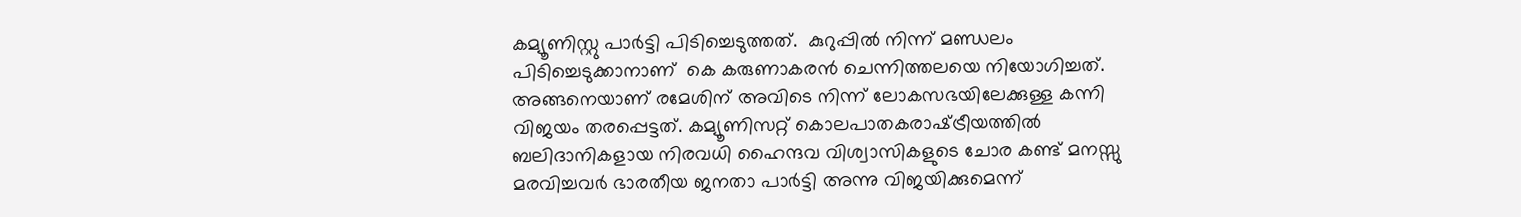കമ്യൂണിസ്റ്റു പാര്‍ട്ടി പിടിച്ചെടുത്തത്.  കുറുപ്പില്‍ നിന്ന് മണ്ഡലം പിടിച്ചെടുക്കാനാണ്  കെ കരുണാകരന്‍ ചെന്നിത്തലയെ നിയോഗിച്ചത്. അങ്ങനെയാണ് രമേശിന് അവിടെ നിന്ന് ലോകസഭയിലേക്കുള്ള കന്നി വിജയം തരപ്പെട്ടത്. കമ്യൂണിസറ്റ് കൊലപാതകരാഷ്‌ട്രീയത്തില്‍ ബലിദാനികളായ നിരവധി ഹൈന്ദവ വിശ്വാസികളുടെ ചോര കണ്ട് മനസ്സു മരവിച്ചവര്‍ ഭാരതീയ ജനതാ പാര്‍ട്ടി അന്നു വിജയിക്കുമെന്ന്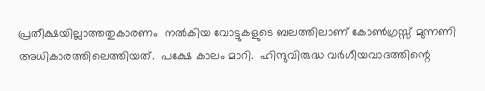പ്രതീക്ഷയില്ലാത്തതുകാരണം  നല്‍കിയ വോട്ടുകളുടെ ബലത്തിലാണ് കോണ്‍ഗ്രസ്സ് മുന്നണി അധികാരത്തിലെത്തിയത്.  പക്ഷേ കാലം മാറി.  ഹിന്ദുവിരുദ്ധ വര്‍ഗീയവാദത്തിന്റെ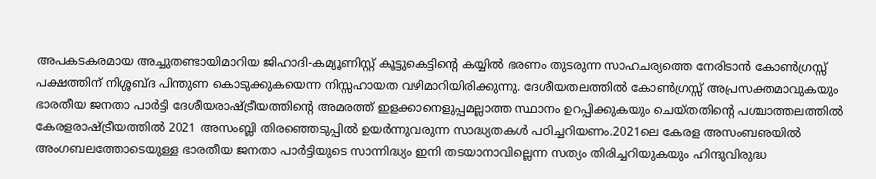അപകടകരമായ അച്ചുതണ്ടായിമാറിയ ജിഹാദി-കമ്യൂണിസ്റ്റ് കൂട്ടുകെട്ടിന്റെ കയ്യില്‍ ഭരണം തുടരുന്ന സാഹചര്യത്തെ നേരിടാന്‍ കോണ്‍ഗ്രസ്സ് പക്ഷത്തിന് നിശ്ശബ്ദ പിന്തുണ കൊടുക്കുകയെന്ന നിസ്സഹായത വഴിമാറിയിരിക്കുന്നു. ദേശീയതലത്തില്‍ കോണ്‍ഗ്രസ്സ് അപ്രസക്തമാവുകയും ഭാരതീയ ജനതാ പാര്‍ട്ടി ദേശീയരാഷ്‌ട്രീയത്തിന്റെ അമരത്ത് ഇളക്കാനെളുപ്പമല്ലാത്ത സ്ഥാനം ഉറപ്പിക്കുകയും ചെയ്തതിന്റെ പശ്ചാത്തലത്തില്‍ കേരളരാഷ്‌ട്രീയത്തില്‍ 2021 അസംബ്ലി തിരഞ്ഞെടുപ്പില്‍ ഉയര്‍ന്നുവരുന്ന സാദ്ധ്യതകള്‍ പഠിച്ചറിയണം.2021ലെ കേരള അസംബഌയില്‍ അംഗബലത്തോടെയുള്ള ഭാരതീയ ജനതാ പാര്‍ട്ടിയുടെ സാന്നിദ്ധ്യം ഇനി തടയാനാവില്ലെന്ന സത്യം തിരിച്ചറിയുകയും ഹിന്ദുവിരുദ്ധ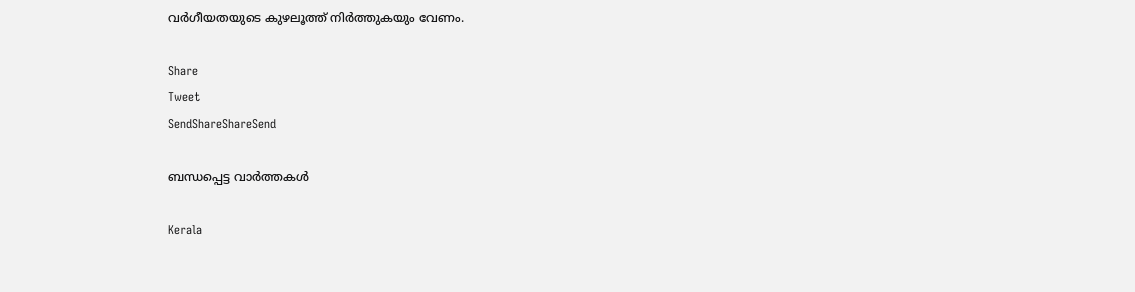വര്‍ഗീയതയുടെ കുഴലൂത്ത് നിര്‍ത്തുകയും വേണം.

Share
Tweet
SendShareShareSend

ബന്ധപ്പെട്ട വാര്‍ത്തകള്‍

Kerala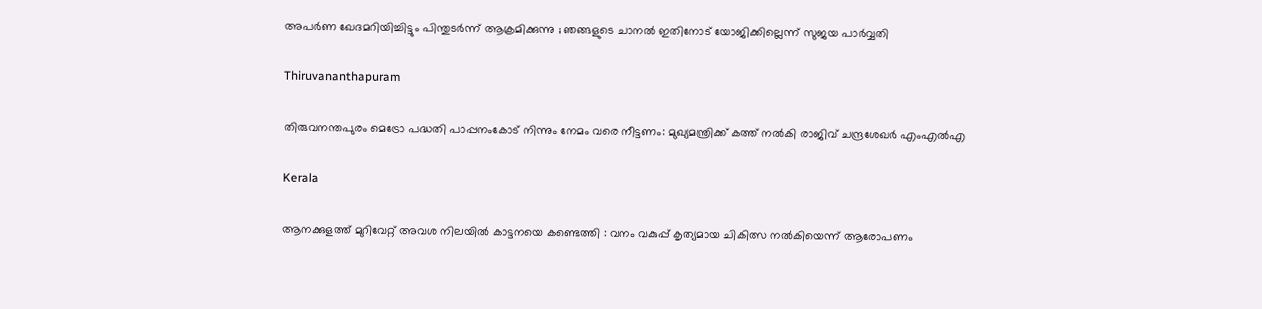അപർണ ഖേദമറിയിച്ചിട്ടും പിന്തുടർന്ന് ആക്രമിക്കുന്നു ; ഞങ്ങളുടെ ചാനൽ ഇതിനോട് യോജിക്കില്ലെന്ന് സുജയ പാർവ്വതി

Thiruvananthapuram

തിരുവനന്തപുരം മെട്രോ പദ്ധതി പാപ്പനംകോട് നിന്നും നേമം വരെ നീട്ടണം: മുഖ്യമന്ത്രിക്ക് കത്ത് നല്‍കി രാജിവ് ചന്ദ്രശേഖര്‍ എംഎല്‍എ

Kerala

ആനക്കുളത്ത് മുറിവേറ്റ് അവശ നിലയിൽ കാട്ടനയെ കണ്ടെത്തി : വനം വകുപ്പ് കൃത്യമായ ചികിത്സ നൽകിയെന്ന് ആരോപണം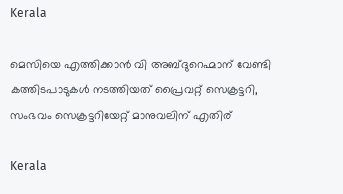Kerala

മെസിയെ എത്തിക്കാന്‍ വി അബ്ദുറെഹ്മാന് വേണ്ടി കത്തിടപാടുകള്‍ നടത്തിയത് പ്രൈവറ്റ് സെക്രട്ടറി, സംഭവം സെക്രട്ടറിയേറ്റ് മാനുവലിന് എതിര്

Kerala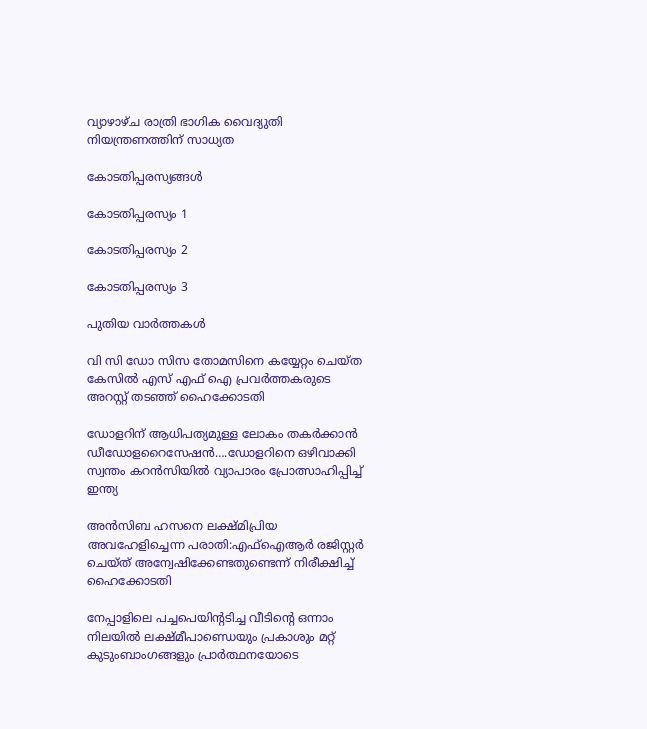വ്യാഴാഴ്ച രാത്രി ഭാഗിക വൈദ്യുതി നിയന്ത്രണത്തിന് സാധ്യത

കോടതിപ്പരസ്യങ്ങള്‍

കോടതിപ്പരസ്യം 1

കോടതിപ്പരസ്യം 2

കോടതിപ്പരസ്യം 3

പുതിയ വാര്‍ത്തകള്‍

വി സി ഡോ സിസ തോമസിനെ കയ്യേറ്റം ചെയ്ത കേസില്‍ എസ് എഫ് ഐ പ്രവര്‍ത്തകരുടെ അറസ്റ്റ് തടഞ്ഞ് ഹൈക്കോടതി

ഡോളറിന് ആധിപത്യമുള്ള ലോകം തകര്‍ക്കാന്‍ ഡീഡോളറൈസേഷന്‍….ഡോളറിനെ ഒഴിവാക്കി സ്വന്തം കറന്‍സിയില്‍ വ്യാപാരം പ്രോത്സാഹിപ്പിച്ച് ഇന്ത്യ

അന്‍സിബ ഹസനെ ലക്ഷ്മിപ്രിയ അവഹേളിച്ചെന്ന പരാതി:എഫ്ഐആര്‍ രജിസ്റ്റര്‍ ചെയ്ത് അന്വേഷിക്കേണ്ടതുണ്ടെന്ന് നിരീക്ഷിച്ച് ഹൈക്കോടതി

നേപ്പാളിലെ പച്ചപെയിന്‍റടിച്ച വീടിന്‍റെ ഒന്നാം നിലയില്‍ ലക്ഷ്മീപാണ്ഡെയും പ്രകാശും മറ്റ് കുടുംബാംഗങ്ങളും പ്രാര്‍ത്ഥനയോടെ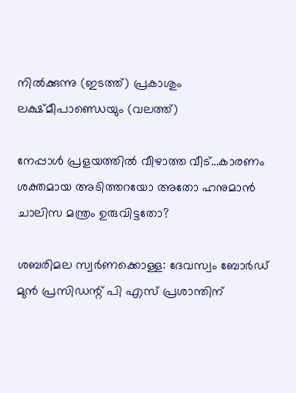നില്‍‍ക്കുന്നു (ഇടത്ത്) പ്രകാശും ലക്ഷ്മീപാണ്ഡെയും (വലത്ത്)

നേപ്പാള്‍ പ്രളയത്തില്‍ വീഴാത്ത വീട്…കാരണം ശക്തമായ അടിത്തറയോ അതോ ഹനുമാന്‍ ചാലിസ മന്ത്രം ഉരുവിട്ടതോ?

ശബരിമല സ്വര്‍ണക്കൊള്ള: ദേവസ്വം ബോര്‍ഡ് മുന്‍ പ്രസിഡന്റ് പി എസ് പ്രശാന്തിന്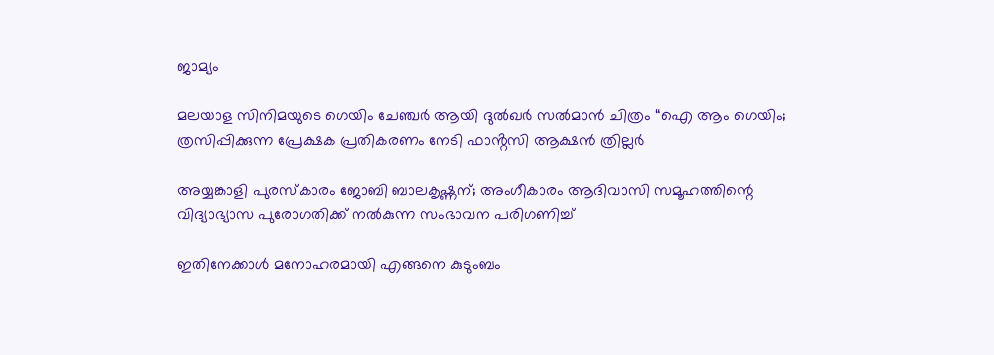ജാമ്യം

മലയാള സിനിമയുടെ ഗെയിം ചേഞ്ചർ ആയി ദുൽഖർ സൽമാൻ ചിത്രം “ഐ ആം ഗെയിം; ത്രസിപ്പിക്കുന്ന പ്രേക്ഷക പ്രതികരണം നേടി ഫാൻ്റസി ആക്ഷൻ ത്രില്ലർ

അയ്യങ്കാളി പുരസ്‌കാരം ജോബി ബാലകൃഷ്ണന്; അംഗീകാരം ആദിവാസി സമൂഹത്തിന്റെ വിദ്യാഭ്യാസ പുരോഗതിക്ക് നൽകുന്ന സംഭാവന പരിഗണിച്ച്

ഇതിനേക്കാൾ മനോഹരമായി എങ്ങനെ കുടുംബം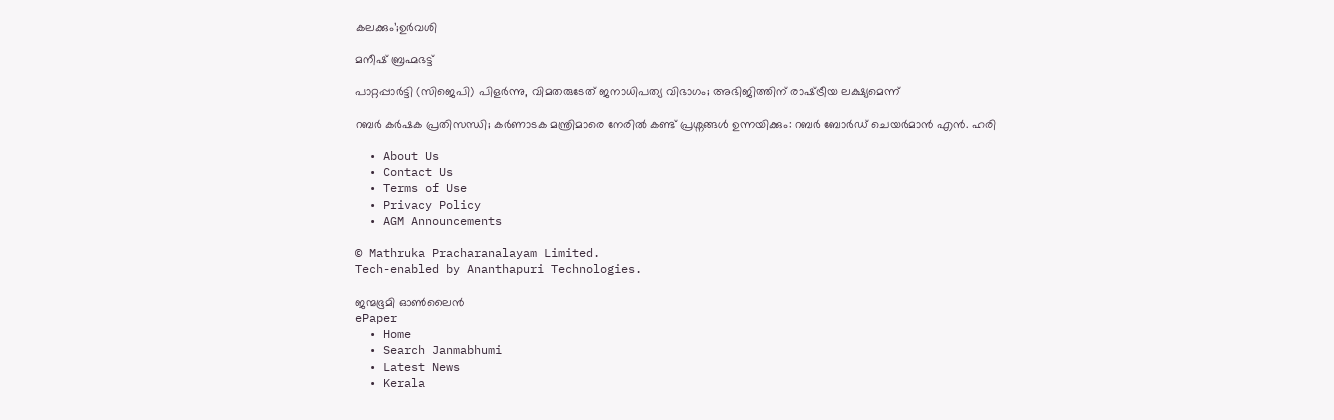കലക്കും’;ഉർവശി

മനീഷ് ബ്രഹ്മഭട്ട്‌

പാറ്റപ്പാർട്ടി (സിജെപി) പിളർന്നു, വിമതരുടേത് ജനാധിപത്യ വിഭാഗം; അഭിജിത്തിന് രാഷ്‌ട്രീയ ലക്ഷ്യമെന്ന്

റബർ കർഷക പ്രതിസന്ധി; കർണാടക മന്ത്രിമാരെ നേരിൽ കണ്ട് പ്രശ്നങ്ങൾ ഉന്നയിക്കും: റബർ ബോർഡ് ചെയർമാൻ എൻ. ഹരി

  • About Us
  • Contact Us
  • Terms of Use
  • Privacy Policy
  • AGM Announcements

© Mathruka Pracharanalayam Limited.
Tech-enabled by Ananthapuri Technologies.

ജന്മഭൂമി ഓണ്‍ലൈന്‍
ePaper
  • Home
  • Search Janmabhumi
  • Latest News
  • Kerala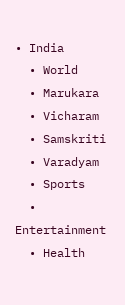• India
  • World
  • Marukara
  • Vicharam
  • Samskriti
  • Varadyam
  • Sports
  • Entertainment
  • Health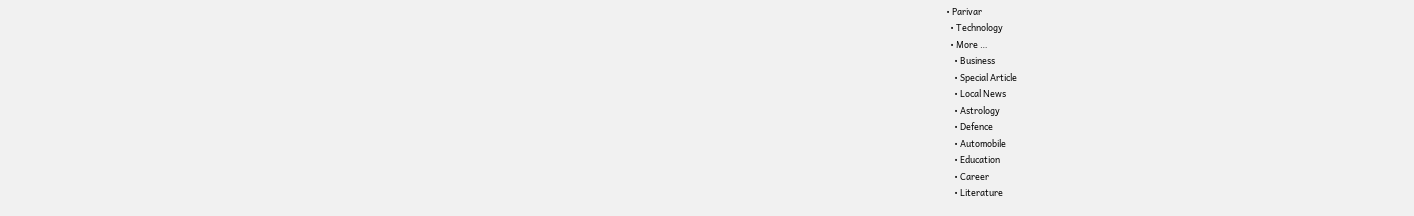• Parivar
  • Technology
  • More …
    • Business
    • Special Article
    • Local News
    • Astrology
    • Defence
    • Automobile
    • Education
    • Career
    • Literature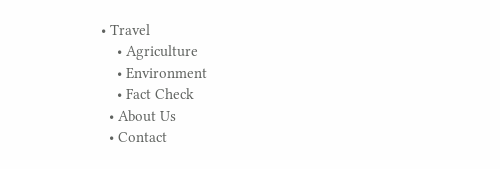• Travel
    • Agriculture
    • Environment
    • Fact Check
  • About Us
  • Contact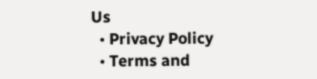Us
  • Privacy Policy
  • Terms and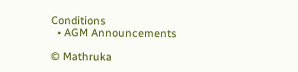Conditions
  • AGM Announcements

© Mathruka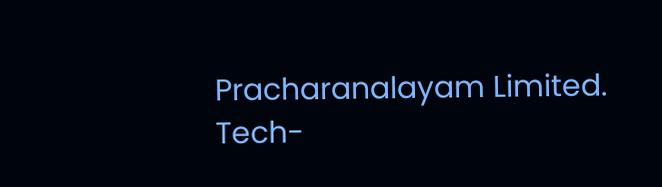Pracharanalayam Limited.
Tech-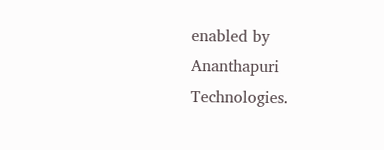enabled by Ananthapuri Technologies.